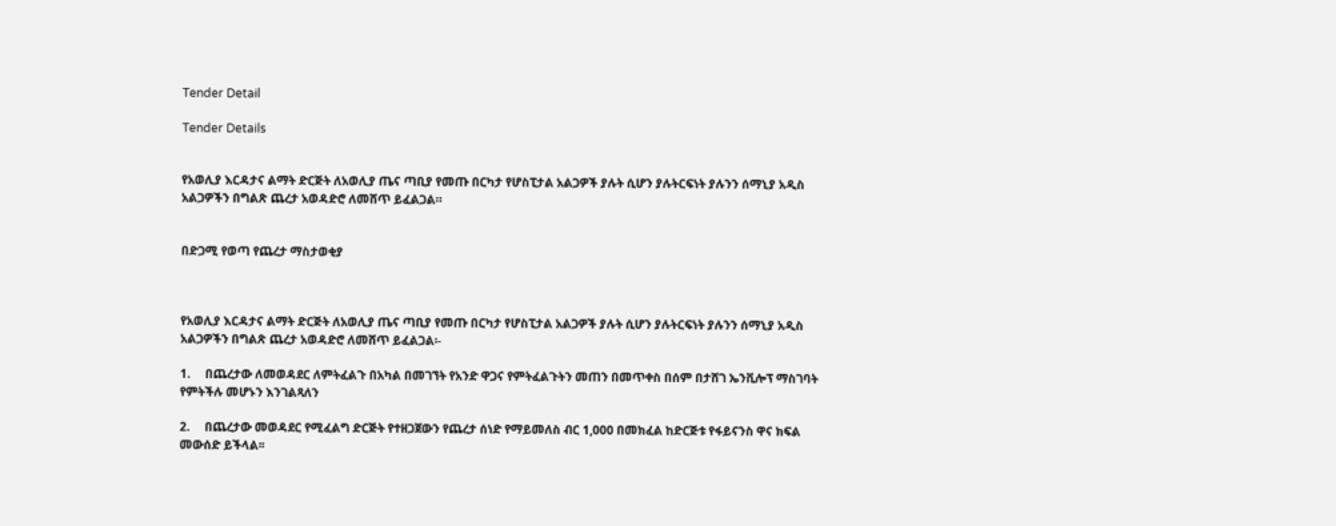Tender Detail

Tender Details


የአወሊያ እርዳታና ልማት ድርጅት ለአወሊያ ጤና ጣቢያ የመጡ በርካታ የሆስፒታል አልጋዎች ያሉት ሲሆን ያሉትርፍነት ያሉንን ሰማኒያ አዲስ አልጋዎችን በግልጽ ጨረታ አወዳድሮ ለመሸጥ ይፈልጋል።


በድጋሚ የወጣ የጨረታ ማስታወቂያ



የአወሊያ እርዳታና ልማት ድርጅት ለአወሊያ ጤና ጣቢያ የመጡ በርካታ የሆስፒታል አልጋዎች ያሉት ሲሆን ያሉትርፍነት ያሉንን ሰማኒያ አዲስ አልጋዎችን በግልጽ ጨረታ አወዳድሮ ለመሸጥ ይፈልጋል፡-

1.     በጨረታው ለመወዳደር ለምትፈልጉ በአካል በመገኘት የአንድ ዋጋና የምትፈልጉትን መጠን በመጥቀስ በሰም በታሸገ ኤንቪሎፕ ማስገባት የምትችሉ መሆኑን እንገልጻለን

2.     በጨረታው መወዳደር የሚፈልግ ድርጅት የተዘጋጀውን የጨረታ ሰነድ የማይመለስ ብር 1,000 በመክፈል ከድርጅቱ የፋይናንስ ዋና ክፍል መውሰድ ይችላል፡፡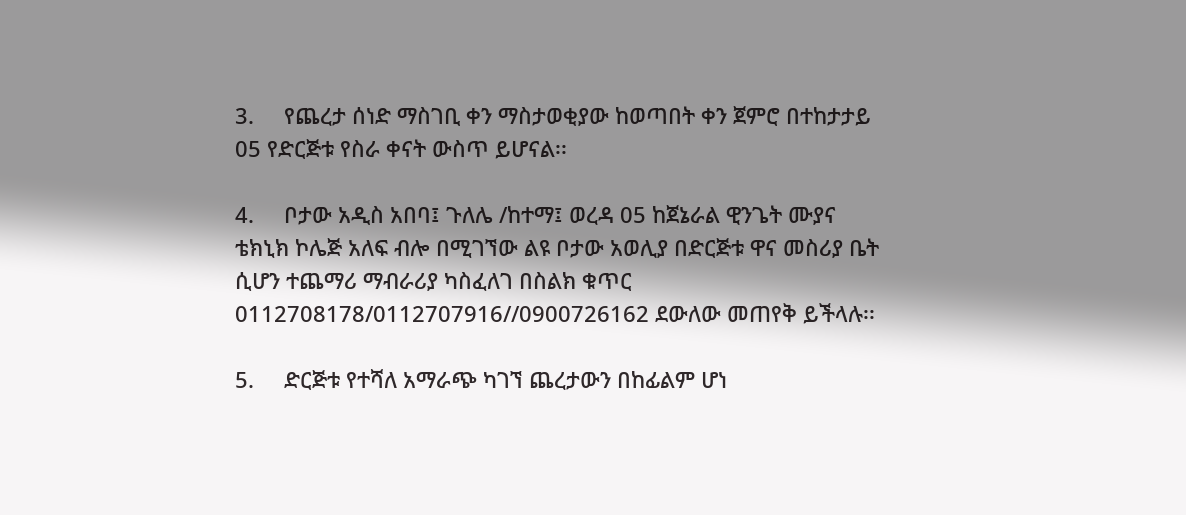3.     የጨረታ ሰነድ ማስገቢ ቀን ማስታወቂያው ከወጣበት ቀን ጀምሮ በተከታታይ 05 የድርጅቱ የስራ ቀናት ውስጥ ይሆናል፡፡

4.     ቦታው አዲስ አበባ፤ ጉለሌ /ከተማ፤ ወረዳ 05 ከጀኔራል ዊንጌት ሙያና ቴክኒክ ኮሌጅ አለፍ ብሎ በሚገኘው ልዩ ቦታው አወሊያ በድርጅቱ ዋና መስሪያ ቤት ሲሆን ተጨማሪ ማብራሪያ ካስፈለገ በስልክ ቁጥር 0112708178/0112707916//0900726162 ደውለው መጠየቅ ይችላሉ፡፡

5.     ድርጅቱ የተሻለ አማራጭ ካገኘ ጨረታውን በከፊልም ሆነ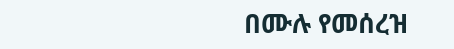በሙሉ የመሰረዝ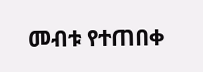መብቱ የተጠበቀ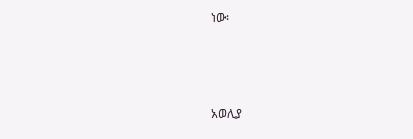ነው፡



አወሊያ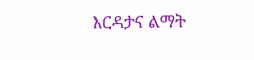እርዳታና ልማት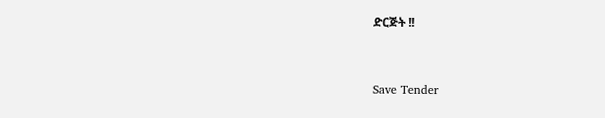ድርጅት !!



Save Tender